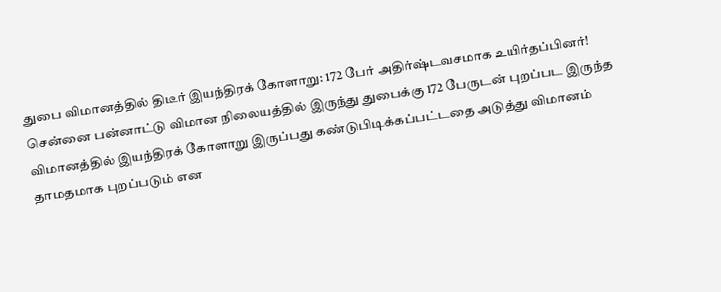துபை விமானத்தில் திடீர் இயந்திரக் கோளாறு: 172 பேர் அதிர்ஷ்டவசமாக உயிர்தப்பினர்!
சென்னை பன்னாட்டு விமான நிலையத்தில் இருந்து துபைக்கு 172 பேருடன் புறப்பட இருந்த விமானத்தில் இயந்திரக் கோளாறு இருப்பது கண்டுபிடிக்கப்பட்டதை அடுத்து விமானம் தாமதமாக புறப்படும் என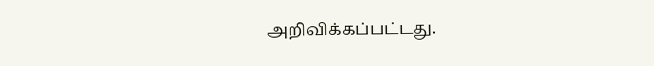அறிவிக்கப்பட்டது.